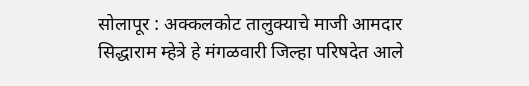सोलापूर : अक्कलकोट तालुक्याचे माजी आमदार सिद्धाराम म्हेत्रे हे मंगळवारी जिल्हा परिषदेत आले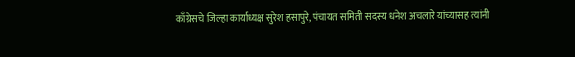काँग्रेसचे जिल्हा कार्याध्यक्ष सुरेश हसापुरे, पंचायत समिती सदस्य धनेश अचलारे यांच्यासह त्यांनी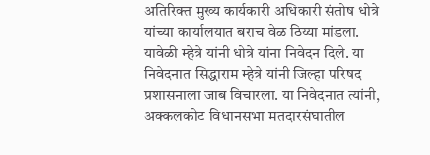अतिरिक्त मुख्य कार्यकारी अधिकारी संतोष धोत्रे यांच्या कार्यालयात बराच वेळ ठिय्या मांडला. यावेळी म्हेत्रे यांनी धोत्रे यांना निवेदन दिले. या निवेदनात सिद्धाराम म्हेत्रे यांनी जिल्हा परिषद प्रशासनाला जाब विचारला. या निवेदनात त्यांनी,
अक्कलकोट विधानसभा मतदारसंघातील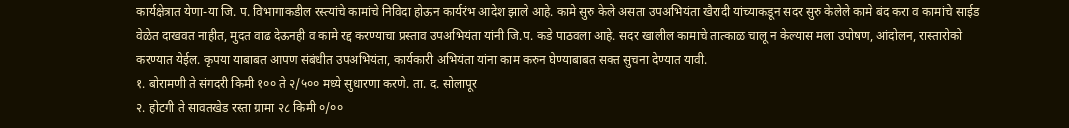कार्यक्षेत्रात येणा-या जि. प. विभागाकडील रस्त्यांचे कामांचे निविदा होऊन कार्यरंभ आदेश झाले आहे. कामे सुरु केले असता उपअभियंता खैरादी यांच्याकडून सदर सुरु केलेले कामे बंद करा व कामांचे साईड वेळेत दाखवत नाहीत, मुदत वाढ देऊनही व कामे रद्द करण्याचा प्रस्ताव उपअभियंता यांनी जि.प. कडे पाठवला आहे. सदर खालील कामाचे तात्काळ चालू न केल्यास मला उपोषण, आंदोलन, रास्तारोको करण्यात येईल. कृपया याबाबत आपण संबंधीत उपअभियंता, कार्यकारी अभियंता यांना काम करुन घेण्याबाबत सक्त सुचना देण्यात यावी.
१. बोरामणी ते संगदरी किमी १०० ते २/५०० मध्ये सुधारणा करणे. ता. द. सोलापूर
२. होटगी ते सावतखेड रस्ता ग्रामा २८ किमी ०/००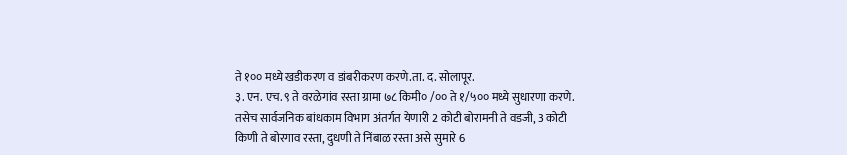ते १०० मध्ये खडीकरण व डांबरीकरण करणे.ता. द. सोलापूर.
३. एन. एच. ९ ते वरळेगांव रस्ता ग्रामा ७८ किमी० /०० ते १/५०० मध्ये सुधारणा करणे.
तसेच सार्वजनिक बांधकाम विभाग अंतर्गत येणारी 2 कोटी बोरामनी ते वडजी, 3 कोटी किणी ते बोरगाव रस्ता, दुधणी ते निंबाळ रस्ता असे सुमारे 6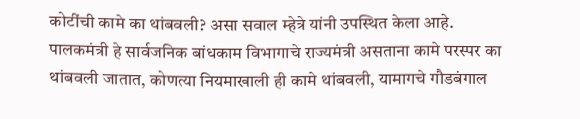कोटींची कामे का थांबवली? असा सवाल म्हेत्रे यांनी उपस्थित केला आहे.
पालकमंत्री हे सार्वजनिक बांधकाम विभागाचे राज्यमंत्री असताना कामे परस्पर का थांबवली जातात, कोणत्या नियमाखाली ही कामे थांबवली, यामागचे गौडबंगाल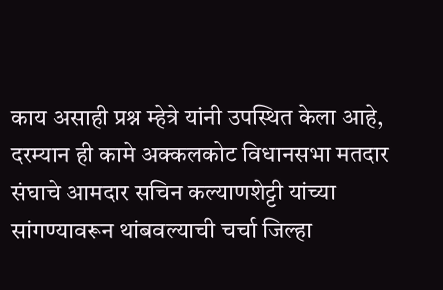काय असाही प्रश्न म्हेत्रे यांनी उपस्थित केला आहे, दरम्यान ही कामे अक्कलकोट विधानसभा मतदार संघाचे आमदार सचिन कल्याणशेट्टी यांच्या सांगण्यावरून थांबवल्याची चर्चा जिल्हा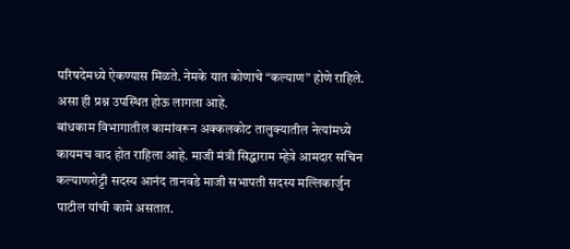परिषदेमध्ये ऐकण्यास मिळते. नेमके यात कोणाचे “कल्याण” होणे राहिले. असा ही प्रश्न उपस्थित होऊ लागला आहे.
बांधकाम विभागातील कामांवरून अक्कलकोट तालुक्यातील नेत्यांमध्ये कायमच वाद होत राहिला आहे. माजी मंत्री सिद्धाराम म्हेत्रे आमदार सचिन कल्याणशेट्टी सदस्य आनंद तानवडे माजी सभापती सदस्य मल्लिकार्जुन पाटील यांची कामे असतात.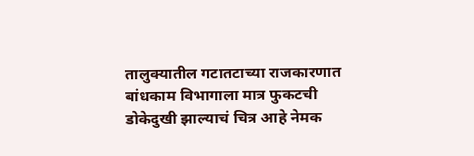तालुक्यातील गटातटाच्या राजकारणात बांधकाम विभागाला मात्र फुकटची डोकेदुखी झाल्याचं चित्र आहे नेमक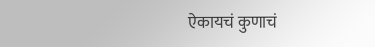ऐकायचं कुणाचं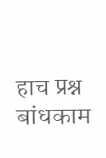हाच प्रश्न बांधकाम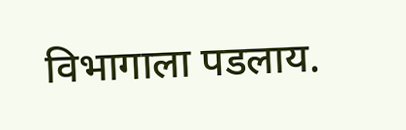विभागाला पडलाय.